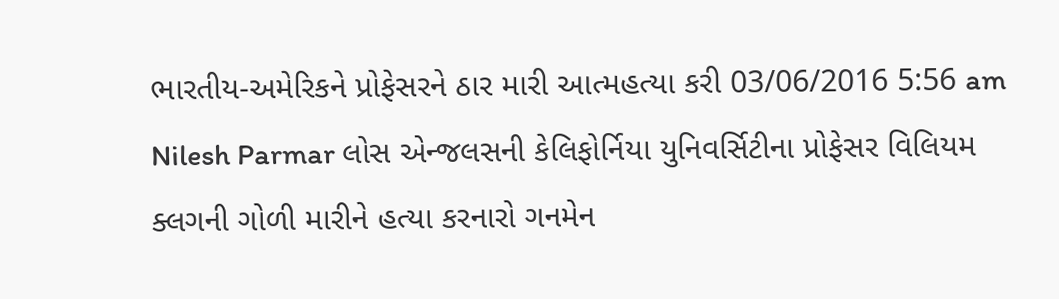ભારતીય-અમેરિકને પ્રોફેસરને ઠાર મારી આત્મહત્યા કરી 03/06/2016 5:56 am Nilesh Parmar લોસ એન્જલસની કેલિફોર્નિયા યુનિવર્સિટીના પ્રોફેસર વિલિયમ ક્લગની ગોળી મારીને હત્યા કરનારો ગનમેન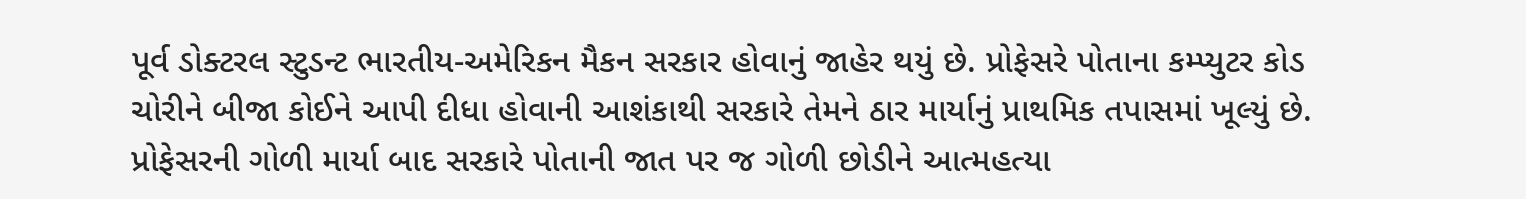પૂર્વ ડોક્ટરલ સ્ટુડન્ટ ભારતીય-અમેરિકન મૈકન સરકાર હોવાનું જાહેર થયું છે. પ્રોફેસરે પોતાના કમ્પ્યુટર કોડ ચોરીને બીજા કોઈને આપી દીધા હોવાની આશંકાથી સરકારે તેમને ઠાર માર્યાનું પ્રાથમિક તપાસમાં ખૂલ્યું છે. પ્રોફેસરની ગોળી માર્યા બાદ સરકારે પોતાની જાત પર જ ગોળી છોડીને આત્મહત્યા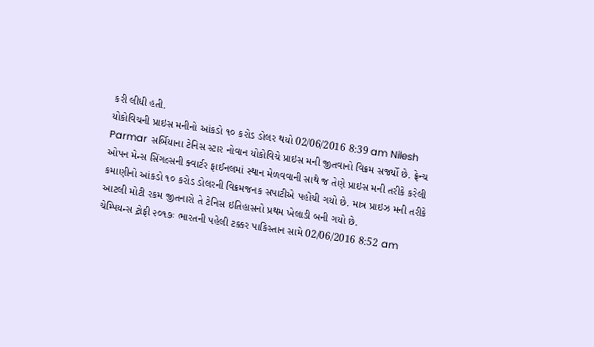કરી લીધી હતી.
યોકોવિચની પ્રાઇસ મનીનો આંકડો ૧૦ કરોડ ડોલર થયો 02/06/2016 8:39 am Nilesh Parmar સર્બિયાના ટેનિસ સ્ટાર નોવાન યોકોવિચે પ્રાઇસ મની જીતવાનો વિક્રમ સર્જ્યો છે. ફ્રેન્ચ ઓપન મેન્સ સિંગલ્સની ક્વાર્ટર ફાઈનલમાં સ્થાન મેળવવાની સાથે જ તેણે પ્રાઇસ મની તરીકે કરેલી કમાણીનો આંકડો ૧૦ કરોડ ડોલરની વિક્રમજનક સપાટીએ પહોંચી ગયો છે. માત્ર પ્રાઇઝ મની તરીકે આટલી મોટી રકમ જીતનારો તે ટેનિસ ઇતિહાસનો પ્રથમ ખેલાડી બની ગયો છે.
ચેમ્પિયન્સ ટ્રોફી ૨૦૧૭ઃ ભારતની પહેલી ટક્કર પાકિસ્તાન સામે 02/06/2016 8:52 am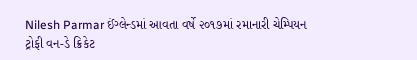Nilesh Parmar ઈંગ્લેન્ડમાં આવતા વર્ષે ૨૦૧૭માં રમાનારી ચેમ્પિયન ટ્રોફી વન-ડે ક્રિકેટ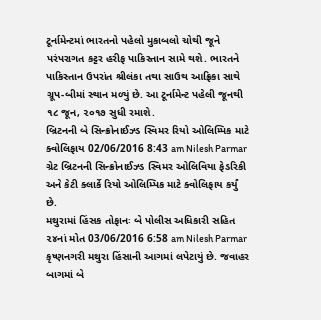ટૂર્નામેન્ટમાં ભારતનો પહેલો મુકાબલો ચોથી જૂને પરંપરાગત કટ્ટર હરીફ પાકિસ્તાન સામે થશે. ભારતને પાકિસ્તાન ઉપરાંત શ્રીલંકા તથા સાઉથ આફ્રિકા સાથે ગ્રૂપ-બીમાં સ્થાન મળ્યું છે. આ ટૂર્નામેન્ટ પહેલી જૂનથી ૧૮ જૂન, ૨૦૧૭ સુધી રમાશે.
બ્રિટનની બે સિન્ક્રોનાઈઝ્ડ સ્વિમર રિયો ઓલિમ્પિક માટે ક્વોલિફાય 02/06/2016 8:43 am Nilesh Parmar ગ્રેટ બ્રિટનની સિન્ક્રોનાઈઝ્ડ સ્વિમર ઓલિવિયા ફેડરિકી અને કેટી ક્લાર્કે રિયો ઓલિમ્પિક માટે ક્વોલિફાય કર્યું છે.
મથુરામાં હિંસક તોફાનઃ બે પોલીસ અધિકારી સહિત ૨૪નાં મોત 03/06/2016 6:58 am Nilesh Parmar કૃષ્ણનગરી મથુરા હિંસાની આગમાં લપેટાયું છે. જવાહર બાગમાં બે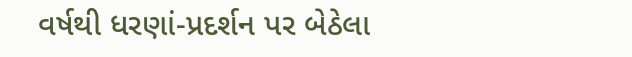વર્ષથી ધરણાં-પ્રદર્શન પર બેઠેલા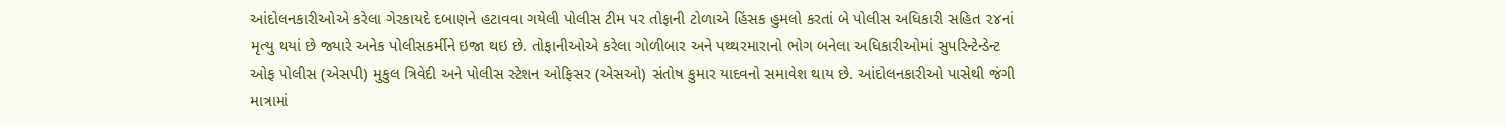આંદોલનકારીઓએ કરેલા ગેરકાયદે દબાણને હટાવવા ગયેલી પોલીસ ટીમ પર તોફાની ટોળાએ હિંસક હુમલો કરતાં બે પોલીસ અધિકારી સહિત ૨૪નાં મૃત્યુ થયાં છે જ્યારે અનેક પોલીસકર્મીને ઇજા થઇ છે. તોફાનીઓએ કરેલા ગોળીબાર અને પથ્થરમારાનો ભોગ બનેલા અધિકારીઓમાં સુપરિન્ટેન્ડેન્ટ ઓફ પોલીસ (એસપી) મુકુલ ત્રિવેદી અને પોલીસ સ્ટેશન ઓફિસર (એસઓ) સંતોષ કુમાર યાદવનો સમાવેશ થાય છે. આંદોલનકારીઓ પાસેથી જંગી માત્રામાં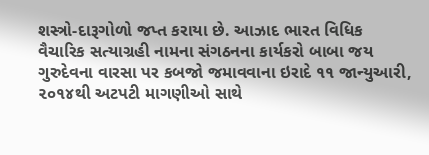શસ્ત્રો-દારૂગોળો જપ્ત કરાયા છે. આઝાદ ભારત વિધિક વૈચારિક સત્યાગ્રહી નામના સંગઠનના કાર્યકરો બાબા જય ગુરુદેવના વારસા પર કબજો જમાવવાના ઇરાદે ૧૧ જાન્યુઆરી, ૨૦૧૪થી અટપટી માગણીઓ સાથે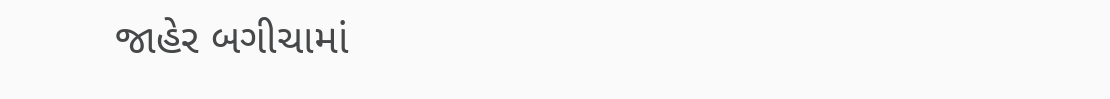જાહેર બગીચામાં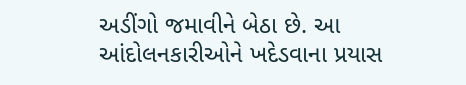અડીંગો જમાવીને બેઠા છે. આ આંદોલનકારીઓને ખદેડવાના પ્રયાસ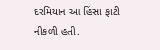દરમિયાન આ હિંસા ફાટી નીકળી હતી.